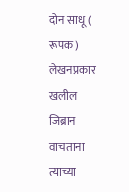दोन साधू ( रूपक)
लेखनप्रकार
खलील जिब्रान वाचताना त्याच्या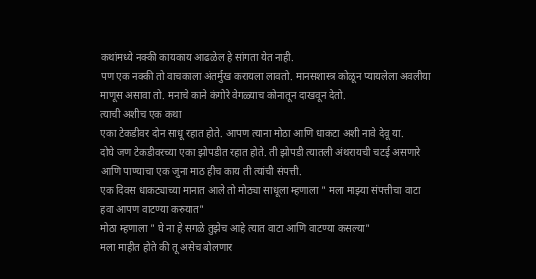कथांमध्ये नक्की कायकाय आढळेल हे सांगता येत नाही.
पण एक नक्की तो वाचकाला अंतर्मुख करायला लावतो. मानसशास्त्र कोळून प्यायलेला अवलीया माणूस असावा तो. मनाचे काने कंगोरे वेगळ्याच कोनातून दाखवून देतो.
त्याची अशीच एक कथा
एका टेकडीवर दोन साधू रहात होते. आपण त्याना मोठा आणि धाकटा अशी नावे देवू या.
दोघे जण टेकडीवरच्या एका झोपडीत रहात होते. ती झोपडी त्यातली अंथरायची चटई असणारे आणि पाण्याचा एक जुना माठ हीच काय ती त्यांची संपत्ती.
एक दिवस धाकट्याच्या मानात आले तो मोठ्या साधूला म्हणाला " मला माझ्या संपत्तीचा वाटा हवा आपण वाटण्या करुयात"
मोठा म्हणाला " घे ना हे सगळे तुझेच आहे त्यात वाटा आणि वाटण्या कसल्या"
मला माहीत होते की तू असेच बोलणार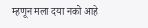म्हणून मला दया नको आहे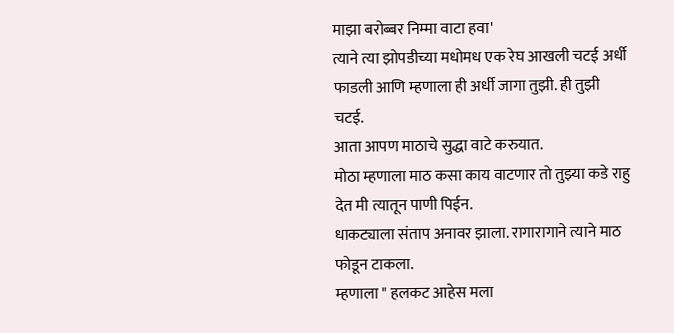माझा बरोब्बर निम्मा वाटा हवा'
त्याने त्या झोपडीच्या मधोमध एक रेघ आखली चटई अर्धी फाडली आणि म्हणाला ही अर्धी जागा तुझी. ही तुझी चटई.
आता आपण माठाचे सुद्धा वाटे करुयात.
मोठा म्हणाला माठ कसा काय वाटणार तो तुझ्या कडे राहु देत मी त्यातून पाणी पिईन.
धाकट्याला संताप अनावर झाला. रागारागाने त्याने माठ फोडून टाकला.
म्हणाला " हलकट आहेस मला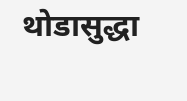थोडासुद्धा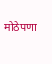मोठेपणा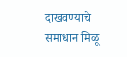दाखवण्याचे समाधान मिळू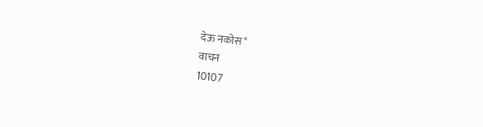देऊ नकोस"
वाचन
10107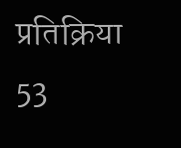प्रतिक्रिया
53